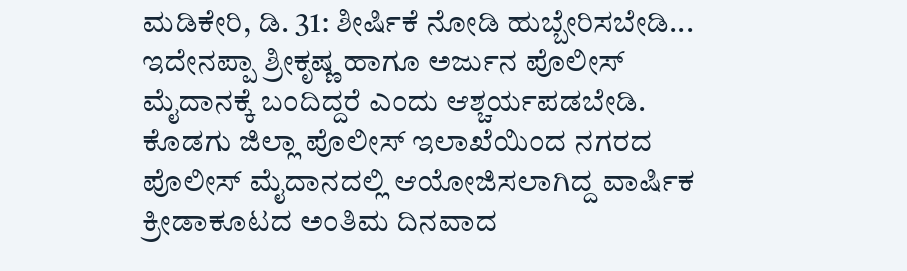ಮಡಿಕೇರಿ, ಡಿ. 31: ಶೀರ್ಷಿಕೆ ನೋಡಿ ಹುಬ್ಬೇರಿಸಬೇಡಿ... ಇದೇನಪ್ಪಾ ಶ್ರೀಕೃಷ್ಣ ಹಾಗೂ ಅರ್ಜುನ ಪೊಲೀಸ್ ಮೈದಾನಕ್ಕೆ ಬಂದಿದ್ದರೆ ಎಂದು ಆಶ್ಚರ್ಯಪಡಬೇಡಿ.
ಕೊಡಗು ಜಿಲ್ಲಾ ಪೊಲೀಸ್ ಇಲಾಖೆಯಿಂದ ನಗರದ ಪೊಲೀಸ್ ಮೈದಾನದಲ್ಲಿ ಆಯೋಜಿಸಲಾಗಿದ್ದ ವಾರ್ಷಿಕ ಕ್ರೀಡಾಕೂಟದ ಅಂತಿಮ ದಿನವಾದ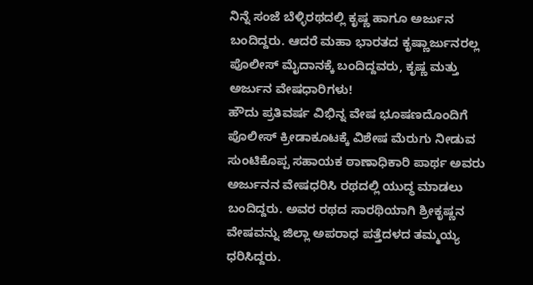ನಿನ್ನೆ ಸಂಜೆ ಬೆಳ್ಳಿರಥದಲ್ಲಿ ಕೃಷ್ಣ ಹಾಗೂ ಅರ್ಜುನ ಬಂದಿದ್ದರು. ಆದರೆ ಮಹಾ ಭಾರತದ ಕೃಷ್ಣಾರ್ಜುನರಲ್ಲ ಪೊಲೀಸ್ ಮೈದಾನಕ್ಕೆ ಬಂದಿದ್ದವರು, ಕೃಷ್ಣ ಮತ್ತು ಅರ್ಜುನ ವೇಷಧಾರಿಗಳು!
ಹೌದು ಪ್ರತಿವರ್ಷ ವಿಭಿನ್ನ ವೇಷ ಭೂಷಣದೊಂದಿಗೆ ಪೊಲೀಸ್ ಕ್ರೀಡಾಕೂಟಕ್ಕೆ ವಿಶೇಷ ಮೆರುಗು ನೀಡುವ ಸುಂಟಿಕೊಪ್ಪ ಸಹಾಯಕ ಠಾಣಾಧಿಕಾರಿ ಪಾರ್ಥ ಅವರು ಅರ್ಜುನನ ವೇಷಧರಿಸಿ ರಥದಲ್ಲಿ ಯುದ್ಧ ಮಾಡಲು ಬಂದಿದ್ದರು. ಅವರ ರಥದ ಸಾರಥಿಯಾಗಿ ಶ್ರೀಕೃಷ್ಣನ ವೇಷವನ್ನು ಜಿಲ್ಲಾ ಅಪರಾಧ ಪತ್ತೆದಳದ ತಮ್ಮಯ್ಯ ಧರಿಸಿದ್ದರು.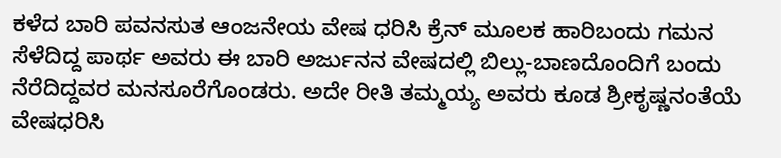ಕಳೆದ ಬಾರಿ ಪವನಸುತ ಆಂಜನೇಯ ವೇಷ ಧರಿಸಿ ಕ್ರೆನ್ ಮೂಲಕ ಹಾರಿಬಂದು ಗಮನ ಸೆಳೆದಿದ್ದ ಪಾರ್ಥ ಅವರು ಈ ಬಾರಿ ಅರ್ಜುನನ ವೇಷದಲ್ಲಿ ಬಿಲ್ಲು-ಬಾಣದೊಂದಿಗೆ ಬಂದು ನೆರೆದಿದ್ದವರ ಮನಸೂರೆಗೊಂಡರು. ಅದೇ ರೀತಿ ತಮ್ಮಯ್ಯ ಅವರು ಕೂಡ ಶ್ರೀಕೃಷ್ಣನಂತೆಯೆ ವೇಷಧರಿಸಿ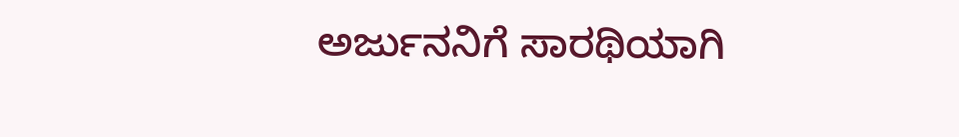ಅರ್ಜುನನಿಗೆ ಸಾರಥಿಯಾಗಿ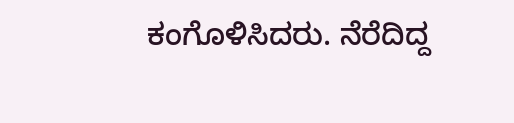ಕಂಗೊಳಿಸಿದರು. ನೆರೆದಿದ್ದ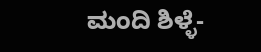ಮಂದಿ ಶಿಳ್ಳೆ-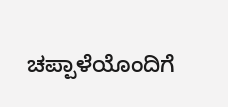ಚಪ್ಪಾಳೆಯೊಂದಿಗೆ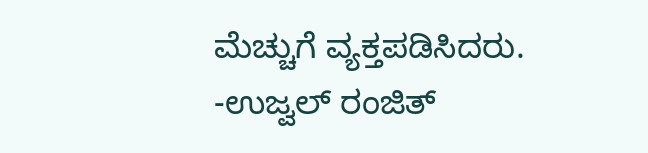ಮೆಚ್ಚುಗೆ ವ್ಯಕ್ತಪಡಿಸಿದರು.
-ಉಜ್ವಲ್ ರಂಜಿತ್